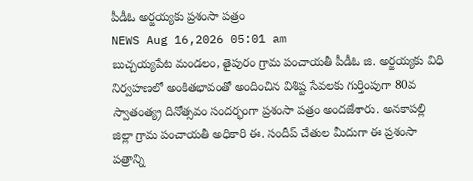పీడీఓ అర్జయ్యకు ప్రశంసా పత్రం
NEWS Aug 16,2026 05:01 am
బుచ్చయ్యపేట మండలం, తైపురం గ్రామ పంచాయతీ పీడీఓ జి. అర్జయ్యకు విధి నిర్వహణలో అంకితభావంతో అందించిన విశిష్ట సేవలకు గుర్తింపుగా 80వ స్వాతంత్య్ర దినోత్సవం సందర్భంగా ప్రశంసా పత్రం అందజేశారు. అనకాపల్లి జిల్లా గ్రామ పంచాయతీ అధికారి ఈ. సందీప్ చేతుల మీదుగా ఈ ప్రశంసా పత్రాన్ని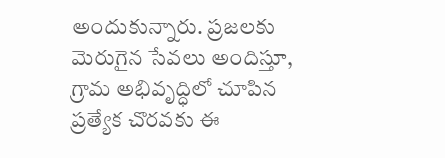అందుకున్నారు. ప్రజలకు మెరుగైన సేవలు అందిస్తూ, గ్రామ అభివృద్ధిలో చూపిన ప్రత్యేక చొరవకు ఈ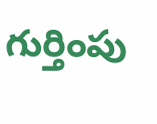గుర్తింపు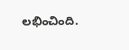లభించింది.